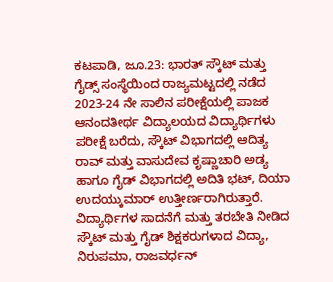ಕಟಪಾಡಿ, ಜೂ.23: ಭಾರತ್ ಸ್ಕೌಟ್ ಮತ್ತು ಗೈಡ್ಸ್ ಸಂಸ್ಥೆಯಿಂದ ರಾಜ್ಯಮಟ್ಟದಲ್ಲಿ ನಡೆದ 2023-24 ನೇ ಸಾಲಿನ ಪರೀಕ್ಷೆಯಲ್ಲಿ ಪಾಜಕ ಆನಂದತೀರ್ಥ ವಿದ್ಯಾಲಯದ ವಿದ್ಯಾರ್ಥಿಗಳು ಪರೀಕ್ಷೆ ಬರೆದು, ಸ್ಕೌಟ್ ವಿಭಾಗದಲ್ಲಿ ಆದಿತ್ಯ ರಾವ್ ಮತ್ತು ವಾಸುದೇವ ಕೃಷ್ಣಾಚಾರಿ ಅಡ್ಯ ಹಾಗೂ ಗೈಡ್ ವಿಭಾಗದಲ್ಲಿ ಅದಿತಿ ಭಟ್, ದಿಯಾ ಉದಯ್ಕುಮಾರ್ ಉತ್ತೀರ್ಣರಾಗಿರುತ್ತಾರೆ. ವಿದ್ಯಾರ್ಥಿಗಳ ಸಾದನೆಗೆ ಮತ್ತು ತರಬೇತಿ ನೀಡಿದ ಸ್ಕೌಟ್ ಮತ್ತು ಗೈಡ್ ಶಿಕ್ಷಕರುಗಳಾದ ವಿದ್ಯಾ, ನಿರುಪಮಾ, ರಾಜವರ್ಧನ್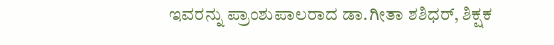ಇವರನ್ನು ಪ್ರಾಂಶುಪಾಲರಾದ ಡಾ.ಗೀತಾ ಶಶಿಧರ್, ಶಿಕ್ಷಕ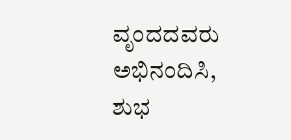ವೃಂದದವರು ಅಭಿನಂದಿಸಿ, ಶುಭ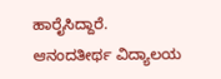ಹಾರೈಸಿದ್ದಾರೆ.
ಆನಂದತೀರ್ಥ ವಿದ್ಯಾಲಯ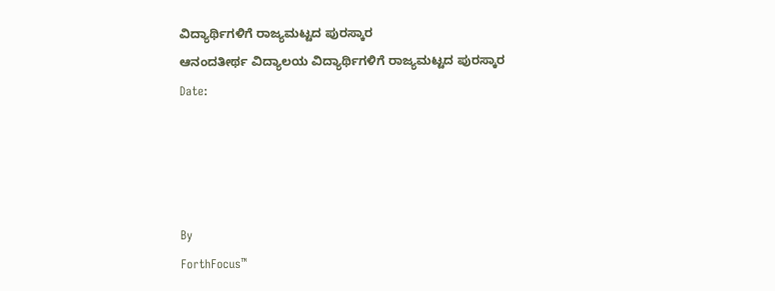ವಿದ್ಯಾರ್ಥಿಗಳಿಗೆ ರಾಜ್ಯಮಟ್ಟದ ಪುರಸ್ಕಾರ
ಆನಂದತೀರ್ಥ ವಿದ್ಯಾಲಯ ವಿದ್ಯಾರ್ಥಿಗಳಿಗೆ ರಾಜ್ಯಮಟ್ಟದ ಪುರಸ್ಕಾರ
Date:




By
ForthFocus™